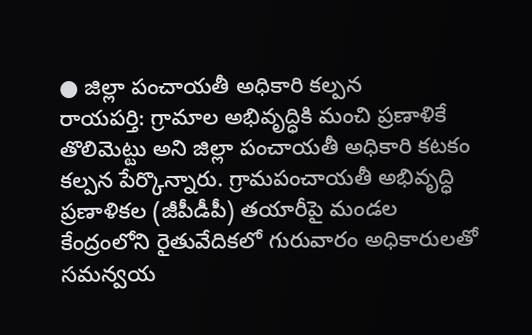● జిల్లా పంచాయతీ అధికారి కల్పన
రాయపర్తి: గ్రామాల అభివృద్ధికి మంచి ప్రణాళికే తొలిమెట్టు అని జిల్లా పంచాయతీ అధికారి కటకం కల్పన పేర్కొన్నారు. గ్రామపంచాయతీ అభివృద్ధి ప్రణాళికల (జీపీడీపీ) తయారీపై మండల కేంద్రంలోని రైతువేదికలో గురువారం అధికారులతో సమన్వయ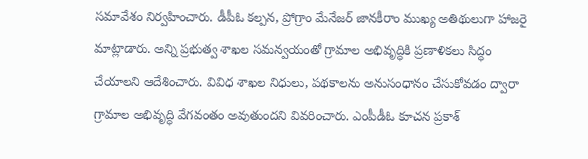సమావేశం నిర్వహించారు. డీపీఓ కల్పన, ప్రోగ్రాం మేనేజర్ జానకీరాం ముఖ్య అతిథులుగా హాజరై మాట్లాడారు. అన్ని ప్రభుత్వ శాఖల సమన్వయంతో గ్రామాల అభివృద్ధికి ప్రణాళికలు సిద్ధం చేయాలని ఆదేశించారు. వివిధ శాఖల నిధులు, పథకాలను అనుసంధానం చేసుకోవడం ద్వారా గ్రామాల అభివృద్ధి వేగవంతం అవుతుందని వివరించారు. ఎంపీడీఓ కూచన ప్రకాశ్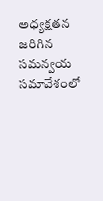అధ్యక్షతన జరిగిన సమన్వయ సమావేశంలో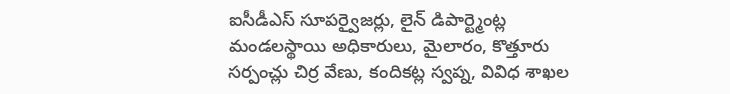ఐసీడీఎస్ సూపర్వైజర్లు, లైన్ డిపార్ట్మెంట్ల మండలస్థాయి అధికారులు, మైలారం, కొత్తూరు సర్పంచ్లు చిర్ర వేణు, కందికట్ల స్వప్న, వివిధ శాఖల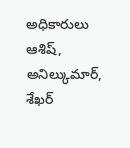అధికారులు ఆశిష్, అనిల్కుమార్, శేఖర్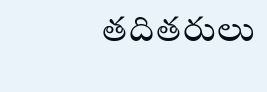తదితరులు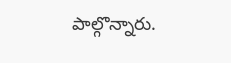పాల్గొన్నారు.